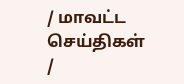/ மாவட்ட செய்திகள்
/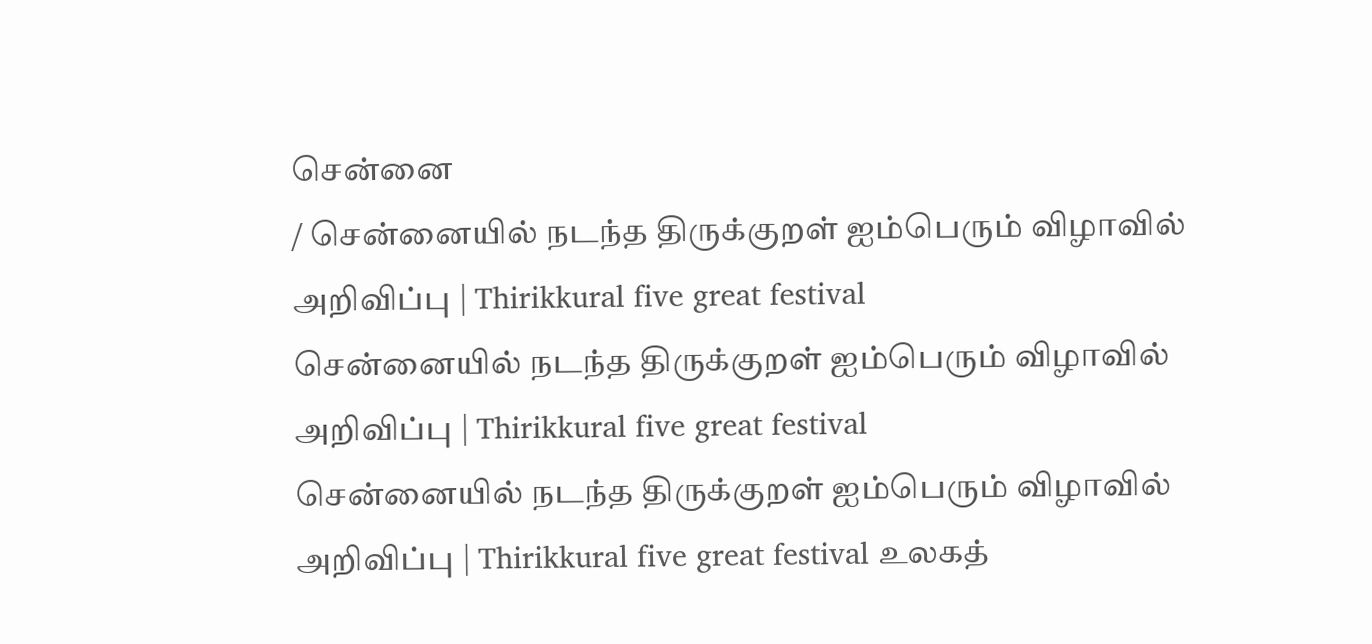சென்னை
/ சென்னையில் நடந்த திருக்குறள் ஐம்பெரும் விழாவில் அறிவிப்பு | Thirikkural five great festival
சென்னையில் நடந்த திருக்குறள் ஐம்பெரும் விழாவில் அறிவிப்பு | Thirikkural five great festival
சென்னையில் நடந்த திருக்குறள் ஐம்பெரும் விழாவில் அறிவிப்பு | Thirikkural five great festival உலகத்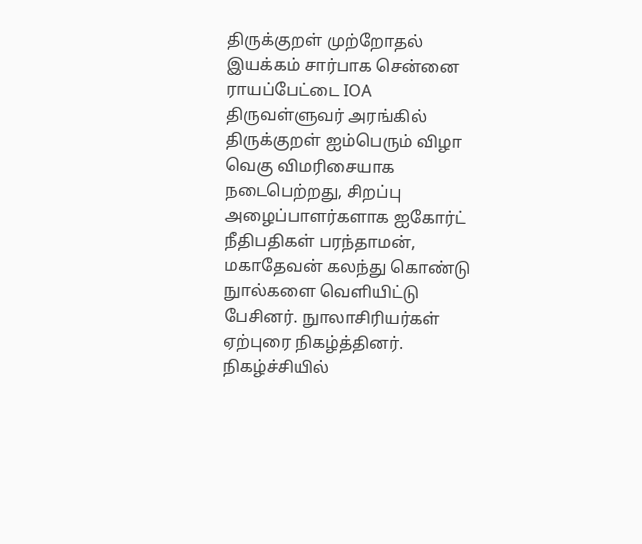திருக்குறள் முற்றோதல் இயக்கம் சார்பாக சென்னை ராயப்பேட்டை IOA திருவள்ளுவர் அரங்கில் திருக்குறள் ஐம்பெரும் விழா வெகு விமரிசையாக நடைபெற்றது, சிறப்பு அழைப்பாளர்களாக ஐகோர்ட் நீதிபதிகள் பரந்தாமன், மகாதேவன் கலந்து கொண்டு நுால்களை வெளியிட்டு பேசினர். நுாலாசிரியர்கள் ஏற்புரை நிகழ்த்தினர். நிகழ்ச்சியில்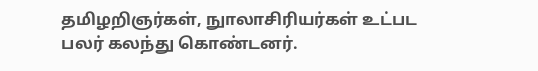தமிழறிஞர்கள், நுாலாசிரியர்கள் உட்பட பலர் கலந்து கொண்டனர்.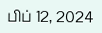பிப் 12, 2024